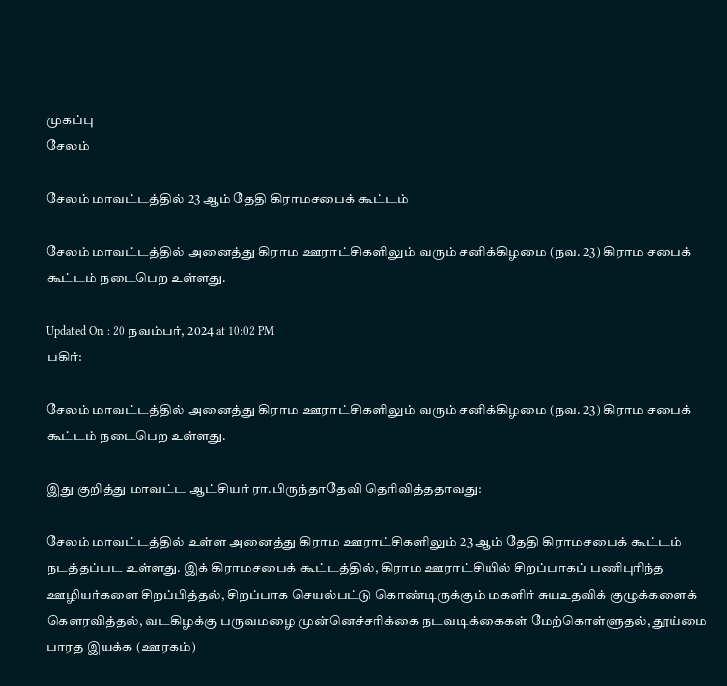முகப்பு
சேலம்

சேலம் மாவட்டத்தில் 23 ஆம் தேதி கிராமசபைக் கூட்டம்

சேலம் மாவட்டத்தில் அனைத்து கிராம ஊராட்சிகளிலும் வரும் சனிக்கிழமை (நவ. 23) கிராம சபைக் கூட்டம் நடைபெற உள்ளது.

Updated On : 20 நவம்பர், 2024 at 10:02 PM
பகிர்:

சேலம் மாவட்டத்தில் அனைத்து கிராம ஊராட்சிகளிலும் வரும் சனிக்கிழமை (நவ. 23) கிராம சபைக் கூட்டம் நடைபெற உள்ளது.

இது குறித்து மாவட்ட ஆட்சியர் ரா.பிருந்தாதேவி தெரிவித்ததாவது:

சேலம் மாவட்டத்தில் உள்ள அனைத்து கிராம ஊராட்சிகளிலும் 23 ஆம் தேதி கிராமசபைக் கூட்டம் நடத்தப்பட உள்ளது. இக் கிராமசபைக் கூட்டத்தில், கிராம ஊராட்சியில் சிறப்பாகப் பணிபுரிந்த ஊழியர்களை சிறப்பித்தல், சிறப்பாக செயல்பட்டு கொண்டிருக்கும் மகளிர் சுயஉதவிக் குழுக்களைக் கெளரவித்தல், வடகிழக்கு பருவமழை முன்னெச்சரிக்கை நடவடிக்கைகள் மேற்கொள்ளுதல், தூய்மை பாரத இயக்க (ஊரகம்)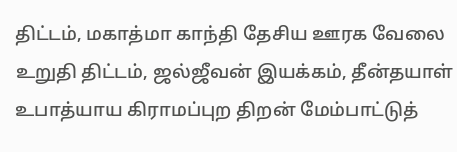திட்டம், மகாத்மா காந்தி தேசிய ஊரக வேலை உறுதி திட்டம், ஜல்ஜீவன் இயக்கம், தீன்தயாள் உபாத்யாய கிராமப்புற திறன் மேம்பாட்டுத்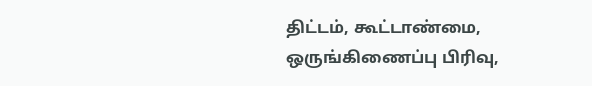திட்டம், கூட்டாண்மை, ஒருங்கிணைப்பு பிரிவு,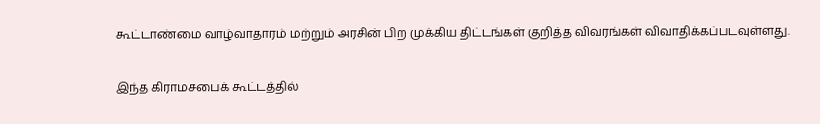கூட்டாண்மை வாழ்வாதாரம் மற்றும் அரசின் பிற முக்கிய திட்டங்கள் குறித்த விவரங்கள் விவாதிக்கப்படவுள்ளது.

இந்த கிராமசபைக் கூட்டத்தில்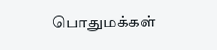பொதுமக்கள்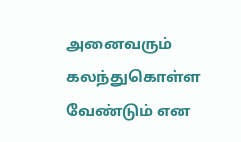அனைவரும் கலந்துகொள்ள வேண்டும் என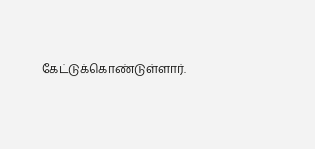கேட்டுக்கொண்டுள்ளார்.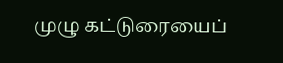முழு கட்டுரையைப்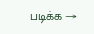படிக்க →